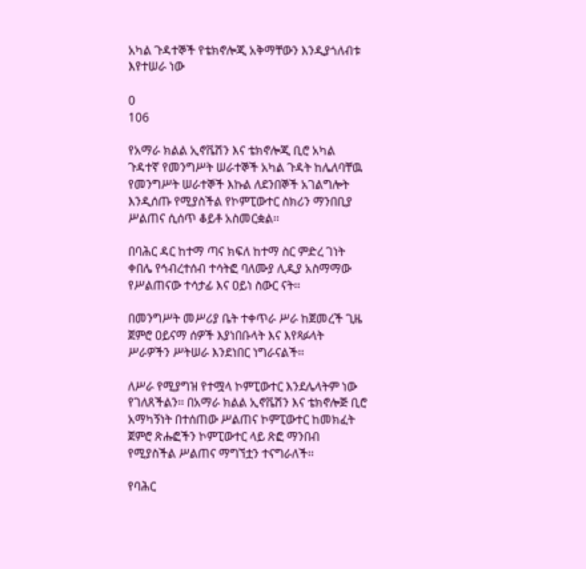አካል ጉዳተኞች የቴክኖሎጂ አቅማቸውን እንዲያጎለብቱ እየተሠራ ነው

0
106

የአማራ ክልል ኢኖቬሽን እና ቴክኖሎጂ ቢሮ አካል ጉዳተኛ የመንግሥት ሠራተኞች አካል ጉዳት ከሌለባቸዉ የመንግሥት ሠራተኞች እኩል ለደንበኞች አገልግሎት እንዲሰጡ የሚያስችል የኮምፒውተር ስክሪን ማንበቢያ ሥልጠና ሲሰጥ ቆይቶ አስመርቋል፡፡

በባሕር ዳር ከተማ ጣና ክፍለ ከተማ ስር ምድረ ገነት ቀበሌ የኅብረተሰብ ተሳትፎ ባለሙያ ሊዲያ አስማማው የሥልጠናው ተሳታፊ እና ዐይነ ስውር ናት፡፡

በመንግሥት መሥሪያ ቤት ተቀጥራ ሥራ ከጀመረች ጊዜ ጀምሮ ዐይናማ ሰዎች እያነበቡላት እና እየጻፉላት ሥራዎችን ሥትሠራ እንደነበር ነግራናልች፡፡

ለሥራ የሚያግዝ የተሟላ ኮምፒውተር እንደሌላትም ነው የገለጸችልን፡፡ በአማራ ክልል ኢኖቬሽን እና ቴክኖሎጅ ቢሮ አማካኝነት በተሰጠው ሥልጠና ኮምፒውተር ከመክፈት ጀምሮ ጽሑፎችን ኮምፒውተር ላይ ጽፎ ማንበብ የሚያስችል ሥልጠና ማግኘቷን ተናግራለች፡፡

የባሕር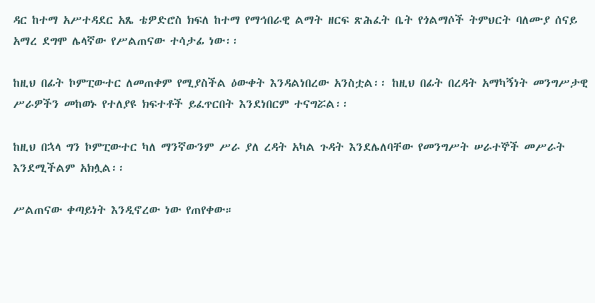ዳር ከተማ አሥተዳደር አጼ ቴዎድሮስ ክፍለ ከተማ የማኅበራዊ ልማት ዘርፍ ጽሕፈት ቤት የጎልማሶች ትምህርት ባለሙያ ሰናይ አማረ ደግሞ ሌላኛው የሥልጠናው ተሳታፊ ነው፡፡

ከዚህ በፊት ኮምፒውተር ለመጠቀም የሚያስችል ዕውቀት እንዳልነበረው አንስቷል፡፡ ከዚህ በፊት በረዳት አማካኝነት መንግሥታዊ ሥራዎችን መከወኑ የተለያዩ ክፍተቶች ይፈጥርበት እንደነበርም ተናግሯል፡፡

ከዚህ በኋላ ግን ኮምፒውተር ካለ ማንኛውንም ሥራ ያለ ረዳት አካል ጉዳት እንደሌለባቸው የመንግሥት ሠራተኞች መሥራት እንደሚችልም አክሏል፡፡

ሥልጠናው ቀጣይነት እንዲኖረው ነው የጠየቀው።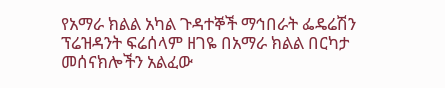የአማራ ክልል አካል ጉዳተኞች ማኅበራት ፌዴሬሽን ፕሬዝዳንት ፍሬሰላም ዘገዬ በአማራ ክልል በርካታ መሰናክሎችን አልፈው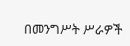በመንግሥት ሥራዎች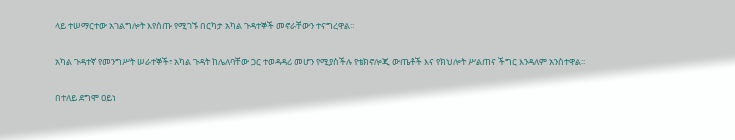ላይ ተሠማርተው አገልግሎት እየሰጡ የሚገኙ በርካታ አካል ጉዳተኞች መኖራቸውን ተናግረዋል፡፡

አካል ጉዳተኛ የመንግሥት ሠራተኞች፣ አካል ጉዳት ከሌለባቸው ጋር ተወዳዳሪ መሆን የሚያስችሉ የቴክኖሎጂ ውጤቶች እና የክህሎት ሥልጠና ችግር እንዳለም አንስተዋል፡፡

በተለይ ደግሞ ዐይነ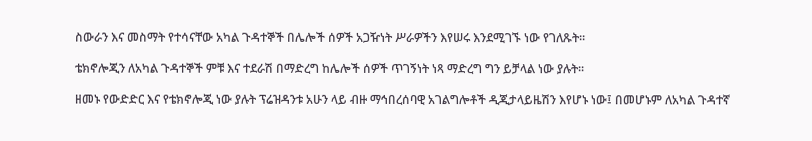ስውራን እና መስማት የተሳናቸው አካል ጉዳተኞች በሌሎች ሰዎች አጋዥነት ሥራዎችን እየሠሩ እንደሚገኙ ነው የገለጹት፡፡

ቴክኖሎጂን ለአካል ጉዳተኞች ምቹ እና ተደራሽ በማድረግ ከሌሎች ሰዎች ጥገኝነት ነጻ ማድረግ ግን ይቻላል ነው ያሉት፡፡

ዘመኑ የውድድር እና የቴክኖሎጂ ነው ያሉት ፕሬዝዳንቱ አሁን ላይ ብዙ ማኅበረሰባዊ አገልግሎቶች ዲጂታላይዜሽን እየሆኑ ነው፤ በመሆኑም ለአካል ጉዳተኛ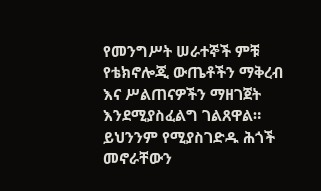የመንግሥት ሠራተኞች ምቹ የቴክኖሎጂ ውጤቶችን ማቅረብ እና ሥልጠናዎችን ማዘገጀት እንደሚያስፈልግ ገልጸዋል። ይህንንም የሚያስገድዱ ሕጎች መኖራቸውን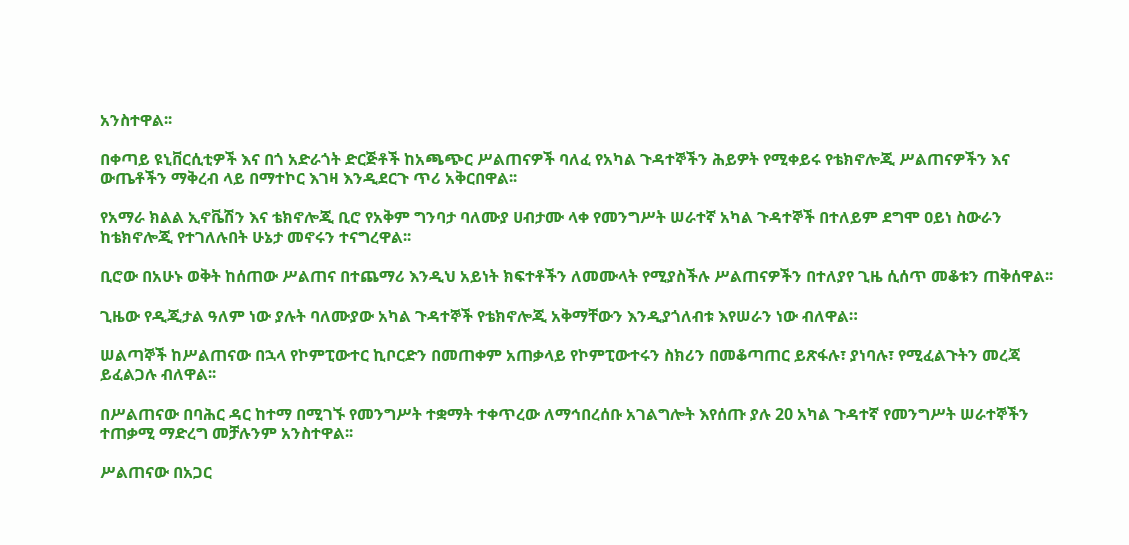አንስተዋል፡፡

በቀጣይ ዩኒቨርሲቲዎች እና በጎ አድራጎት ድርጅቶች ከአጫጭር ሥልጠናዎች ባለፈ የአካል ጉዳተኞችን ሕይዎት የሚቀይሩ የቴክኖሎጂ ሥልጠናዎችን እና ውጤቶችን ማቅረብ ላይ በማተኮር እገዛ እንዲደርጉ ጥሪ አቅርበዋል፡፡

የአማራ ክልል ኢኖቬሽን እና ቴክኖሎጂ ቢሮ የአቅም ግንባታ ባለሙያ ሀብታሙ ላቀ የመንግሥት ሠራተኛ አካል ጉዳተኞች በተለይም ደግሞ ዐይነ ስውራን ከቴክኖሎጂ የተገለሉበት ሁኔታ መኖሩን ተናግረዋል፡፡

ቢሮው በአሁኑ ወቅት ከሰጠው ሥልጠና በተጨማሪ እንዲህ አይነት ክፍተቶችን ለመሙላት የሚያስችሉ ሥልጠናዎችን በተለያየ ጊዜ ሲሰጥ መቆቱን ጠቅሰዋል፡፡

ጊዜው የዲጂታል ዓለም ነው ያሉት ባለሙያው አካል ጉዳተኞች የቴክኖሎጂ አቅማቸውን እንዲያጎለብቱ እየሠራን ነው ብለዋል።

ሠልጣኞች ከሥልጠናው በኋላ የኮምፒውተር ኪቦርድን በመጠቀም አጠቃላይ የኮምፒውተሩን ስክሪን በመቆጣጠር ይጽፋሉ፣ ያነባሉ፣ የሚፈልጉትን መረጃ ይፈልጋሉ ብለዋል፡፡

በሥልጠናው በባሕር ዳር ከተማ በሚገኙ የመንግሥት ተቋማት ተቀጥረው ለማኅበረሰቡ አገልግሎት እየሰጡ ያሉ 20 አካል ጉዳተኛ የመንግሥት ሠራተኞችን ተጠቃሚ ማድረግ መቻሉንም አንስተዋል፡፡

ሥልጠናው በአጋር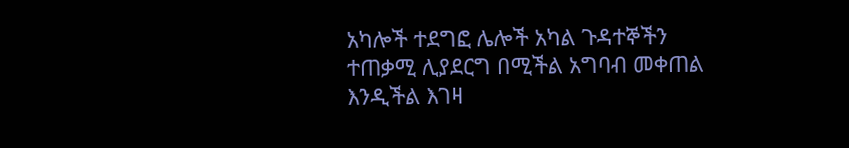አካሎች ተደግፎ ሌሎች አካል ጉዳተኞችን ተጠቃሚ ሊያደርግ በሚችል አግባብ መቀጠል እንዲችል እገዛ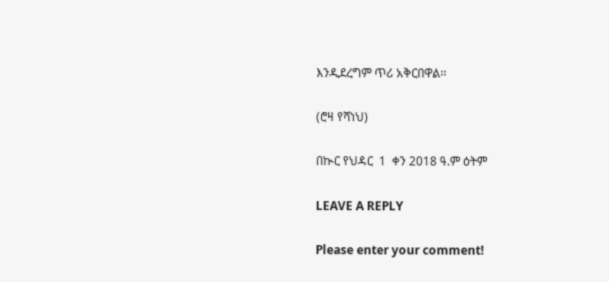እንዲደረግም ጥሪ አቅርበዋል፡፡

(ሮዛ የሻነህ)

በኲር የህዳር  1  ቀን 2018 ዓ.ም ዕትም

LEAVE A REPLY

Please enter your comment!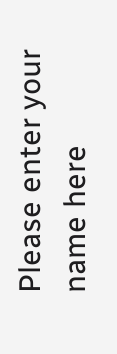Please enter your name here